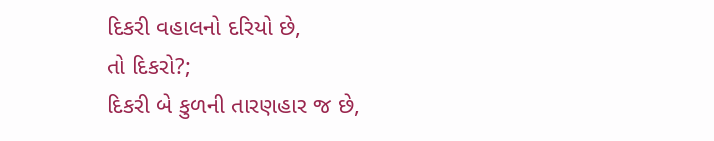દિકરી વહાલનો દરિયો છે,
તો દિકરો?;
દિકરી બે કુળની તારણહાર જ છે,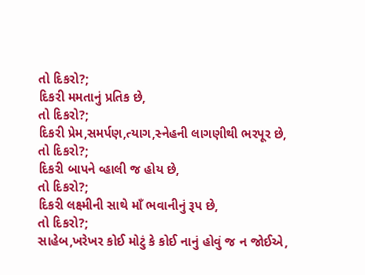તો દિકરો?;
દિકરી મમતાનું પ્રતિક છે,
તો દિકરો?;
દિકરી પ્રેમ,સમર્પણ,ત્યાગ,સ્નેહની લાગણીથી ભરપૂર છે,
તો દિકરો?;
દિકરી બાપને વ્હાલી જ હોય છે,
તો દિકરો?;
દિકરી લક્ષ્મીની સાથે માઁ ભવાનીનું રૂપ છે,
તો દિકરો?;
સાહેબ,ખરેખર કોઈ મોટું કે કોઈ નાનું હોવું જ ન જોઈએ,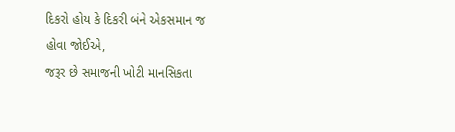દિકરો હોય કે દિકરી બંને એકસમાન જ હોવા જોઈએ,
જરૂર છે સમાજની ખોટી માનસિકતા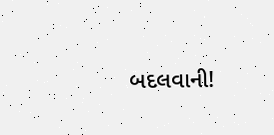બદલવાની!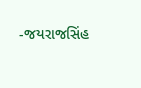-જયરાજસિંહ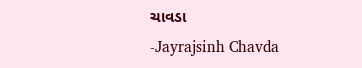ચાવડા
-Jayrajsinh Chavda